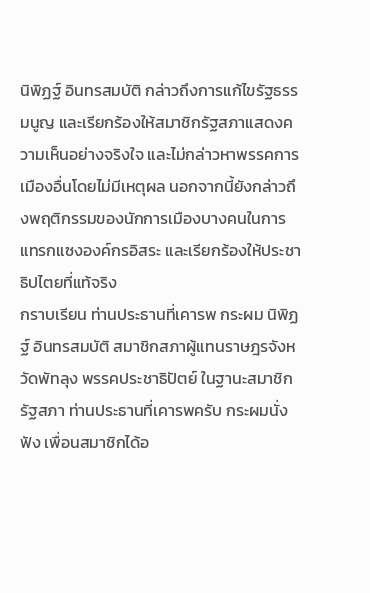นิพิฏฐ์ อินทรสมบัติ กล่าวถึงการแก้ไขรัฐธรรมนูญ และเรียกร้องให้สมาชิกรัฐสภาแสดงความเห็นอย่างจริงใจ และไม่กล่าวหาพรรคการเมืองอื่นโดยไม่มีเหตุผล นอกจากนี้ยังกล่าวถึงพฤติกรรมของนักการเมืองบางคนในการแทรกแซงองค์กรอิสระ และเรียกร้องให้ประชาธิปไตยที่แท้จริง
กราบเรียน ท่านประธานที่เคารพ กระผม นิพิฏฐ์ อินทรสมบัติ สมาชิกสภาผู้แทนราษฎรจังหวัดพัทลุง พรรคประชาธิปัตย์ ในฐานะสมาชิกรัฐสภา ท่านประธานที่เคารพครับ กระผมนั่งฟัง เพื่อนสมาชิกได้อ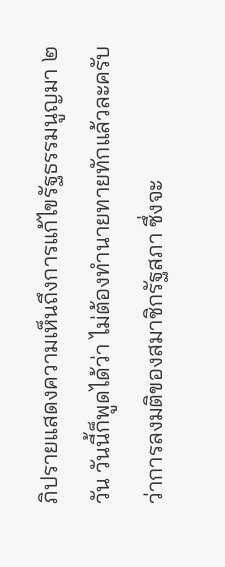ภิปรายแสดงความเห็นถึงการแก้ไขรัฐธรรมนูญมา ๒ วัน วันนี้ก็พูดได้ว่า ไม่ต้องทํานายทายทักแล้วละครับว่าการลงมติของสมาชิกรัฐสภา ซึ่งจะ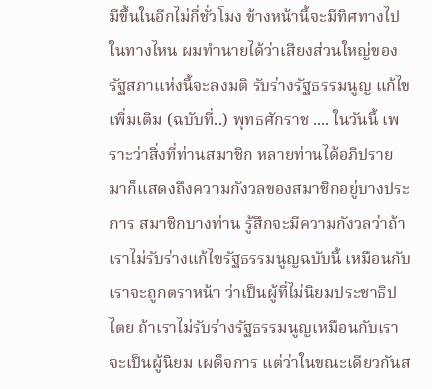มีขึ้นในอีกไม่กี่ชั่วโมง ข้างหน้านี้จะมีทิศทางไปในทางไหน ผมทํานายได้ว่าเสียงส่วนใหญ่ของรัฐสภาแห่งนี้จะลงมติ รับร่างรัฐธรรมนูญ แก้ไขเพิ่มเติม (ฉบับที่..) พุทธศักราช .... ในวันนี้ เพราะว่าสิ่งที่ท่านสมาชิก หลายท่านได้อภิปรายมาก็แสดงถึงความกังวลของสมาชิกอยู่บางประการ สมาชิกบางท่าน รู้สึกจะมีความกังวลว่าถ้าเราไม่รับร่างแก้ไขรัฐธรรมนูญฉบับนี้ เหมือนกับเราจะถูกตราหน้า ว่าเป็นผู้ที่ไม่นิยมประชาธิปไตย ถ้าเราไม่รับร่างรัฐธรรมนูญเหมือนกับเราจะเป็นผู้นิยม เผด็จการ แต่ว่าในขณะเดียวกันส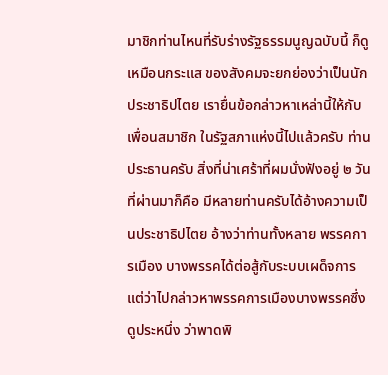มาชิกท่านไหนที่รับร่างรัฐธรรมนูญฉบับนี้ ก็ดูเหมือนกระแส ของสังคมจะยกย่องว่าเป็นนักประชาธิปไตย เรายื่นข้อกล่าวหาเหล่านี้ให้กับเพื่อนสมาชิก ในรัฐสภาแห่งนี้ไปแล้วครับ ท่านประธานครับ สิ่งที่น่าเศร้าที่ผมนั่งฟังอยู่ ๒ วันที่ผ่านมาก็คือ มีหลายท่านครับได้อ้างความเป็นประชาธิปไตย อ้างว่าท่านทั้งหลาย พรรคการเมือง บางพรรคได้ต่อสู้กับระบบเผด็จการ แต่ว่าไปกล่าวหาพรรคการเมืองบางพรรคซึ่งดูประหนึ่ง ว่าพาดพิ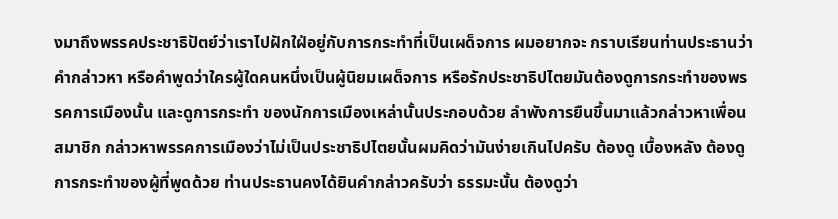งมาถึงพรรคประชาธิปัตย์ว่าเราไปฝักใฝ่อยู่กับการกระทําที่เป็นเผด็จการ ผมอยากจะ กราบเรียนท่านประธานว่าคํากล่าวหา หรือคําพูดว่าใครผู้ใดคนหนึ่งเป็นผู้นิยมเผด็จการ หรือรักประชาธิปไตยมันต้องดูการกระทําของพรรคการเมืองนั้น และดูการกระทํา ของนักการเมืองเหล่านั้นประกอบด้วย ลําพังการยืนขึ้นมาแล้วกล่าวหาเพื่อนสมาชิก กล่าวหาพรรคการเมืองว่าไม่เป็นประชาธิปไตยนั้นผมคิดว่ามันง่ายเกินไปครับ ต้องดู เบื้องหลัง ต้องดูการกระทําของผู้ที่พูดด้วย ท่านประธานคงได้ยินคํากล่าวครับว่า ธรรมะนั้น ต้องดูว่า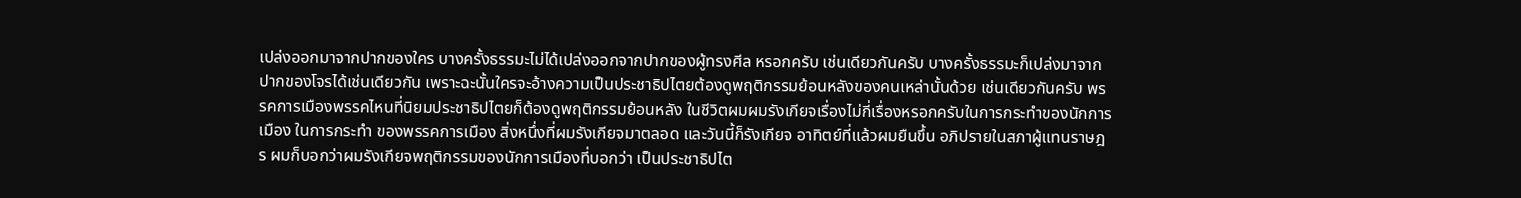เปล่งออกมาจากปากของใคร บางครั้งธรรมะไม่ได้เปล่งออกจากปากของผู้ทรงศีล หรอกครับ เช่นเดียวกันครับ บางครั้งธรรมะก็เปล่งมาจากปากของโจรได้เช่นเดียวกัน เพราะฉะนั้นใครจะอ้างความเป็นประชาธิปไตยต้องดูพฤติกรรมย้อนหลังของคนเหล่านั้นด้วย เช่นเดียวกันครับ พรรคการเมืองพรรคไหนที่นิยมประชาธิปไตยก็ต้องดูพฤติกรรมย้อนหลัง ในชีวิตผมผมรังเกียจเรื่องไม่กี่เรื่องหรอกครับในการกระทําของนักการเมือง ในการกระทํา ของพรรคการเมือง สิ่งหนึ่งที่ผมรังเกียจมาตลอด และวันนี้ก็รังเกียจ อาทิตย์ที่แล้วผมยืนขึ้น อภิปรายในสภาผู้แทนราษฎร ผมก็บอกว่าผมรังเกียจพฤติกรรมของนักการเมืองที่บอกว่า เป็นประชาธิปไต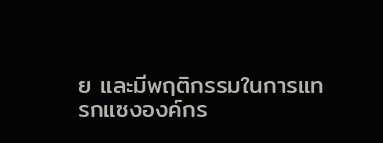ย และมีพฤติกรรมในการแทรกแซงองค์กร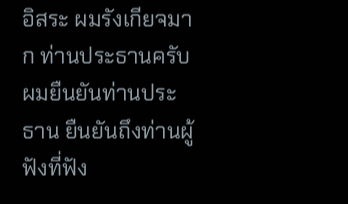อิสระ ผมรังเกียจมาก ท่านประธานครับ ผมยืนยันท่านประธาน ยืนยันถึงท่านผู้ฟังที่ฟัง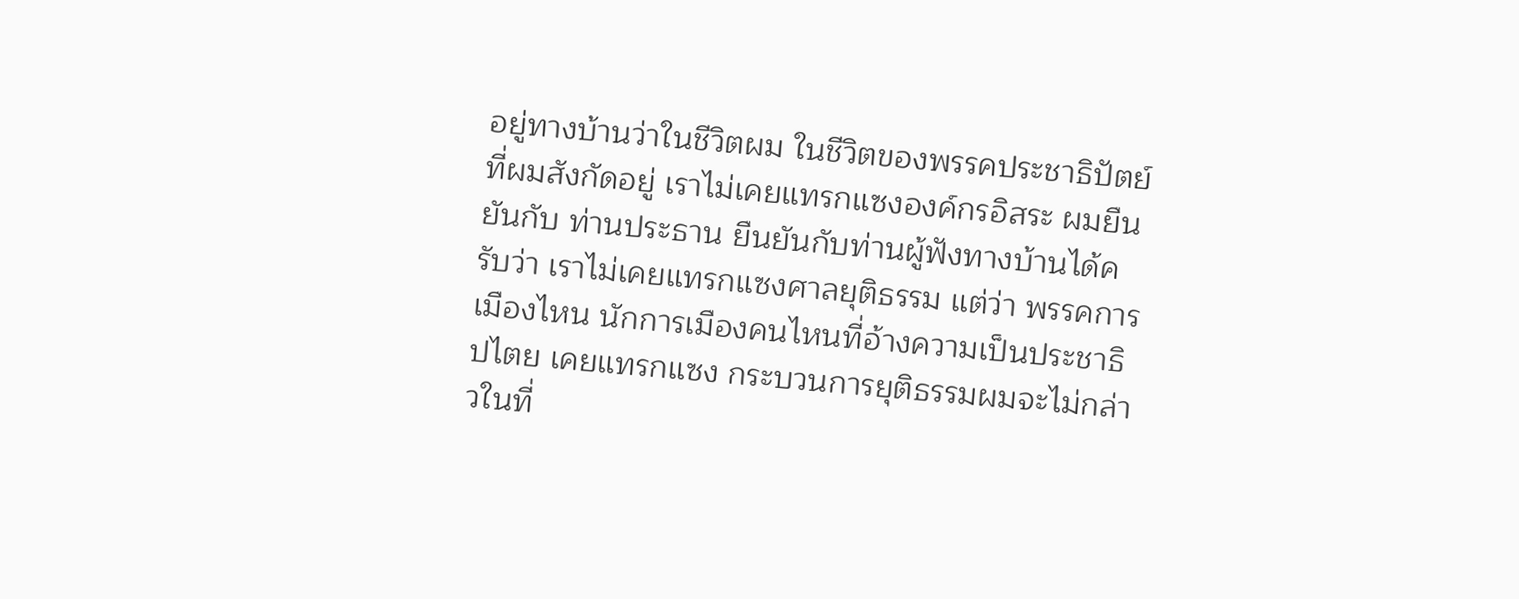อยู่ทางบ้านว่าในชีวิตผม ในชีวิตของพรรคประชาธิปัตย์ที่ผมสังกัดอยู่ เราไม่เคยแทรกแซงองค์กรอิสระ ผมยืนยันกับ ท่านประธาน ยืนยันกับท่านผู้ฟังทางบ้านได้ครับว่า เราไม่เคยแทรกแซงศาลยุติธรรม แต่ว่า พรรคการเมืองไหน นักการเมืองคนไหนที่อ้างความเป็นประชาธิปไตย เคยแทรกแซง กระบวนการยุติธรรมผมจะไม่กล่าวในที่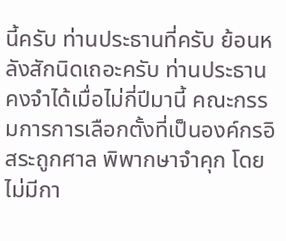นี้ครับ ท่านประธานที่ครับ ย้อนหลังสักนิดเถอะครับ ท่านประธานคงจําได้เมื่อไม่กี่ปีมานี้ คณะกรรมการการเลือกตั้งที่เป็นองค์กรอิสระถูกศาล พิพากษาจําคุก โดยไม่มีกา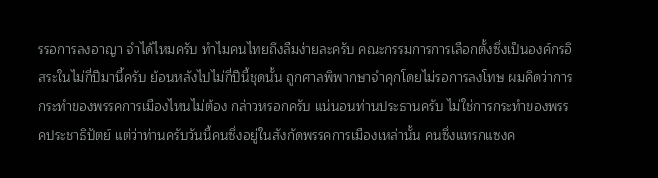รรอการลงอาญา จําได้ไหมครับ ทําไมคนไทยถึงลืมง่ายละครับ คณะกรรมการการเลือกตั้งซึ่งเป็นองค์กรอิสระในไม่กี่ปีมานี้ครับ ย้อนหลังไปไม่กี่ปีนี้ชุดนั้น ถูกศาลพิพากษาจําคุกโดยไม่รอการลงโทษ ผมคิดว่าการกระทําของพรรคการเมืองไหนไม่ต้อง กล่าวหรอกครับ แน่นอนท่านประธานครับ ไม่ใช่การกระทําของพรรคประชาธิปัตย์ แต่ว่าท่านครับวันนี้คนซึ่งอยู่ในสังกัดพรรคการเมืองเหล่านั้น คนซึ่งแทรกแซงค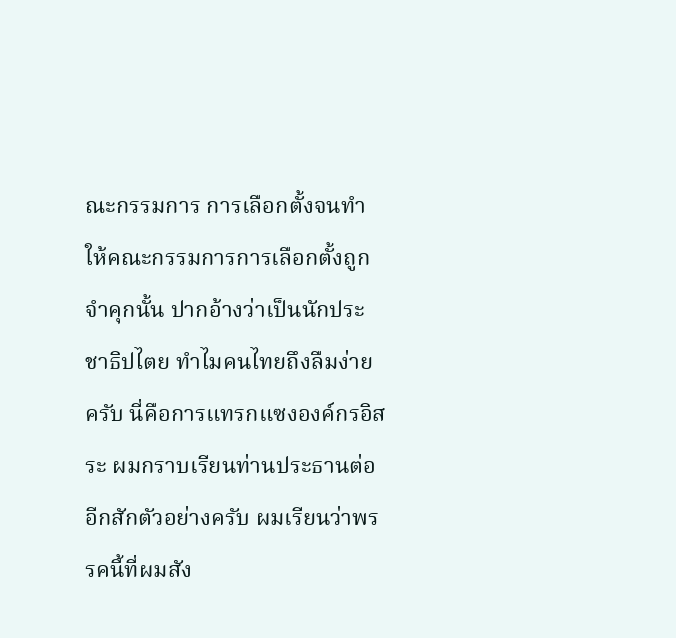ณะกรรมการ การเลือกตั้งจนทําให้คณะกรรมการการเลือกตั้งถูกจําคุกนั้น ปากอ้างว่าเป็นนักประชาธิปไตย ทําไมคนไทยถึงลืมง่ายครับ นี่คือการแทรกแซงองค์กรอิสระ ผมกราบเรียนท่านประธานต่อ อีกสักตัวอย่างครับ ผมเรียนว่าพรรคนี้ที่ผมสัง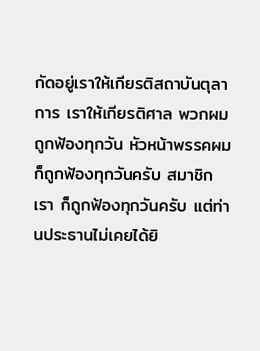กัดอยู่เราให้เกียรติสถาบันตุลาการ เราให้เกียรติศาล พวกผมถูกฟ้องทุกวัน หัวหน้าพรรคผมก็ถูกฟ้องทุกวันครับ สมาชิกเรา ก็ถูกฟ้องทุกวันครับ แต่ท่านประธานไม่เคยได้ยิ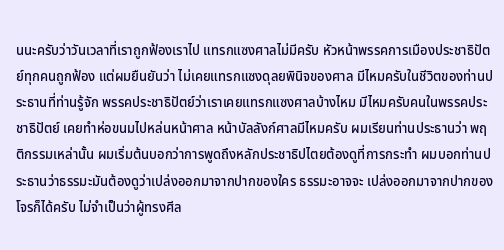นนะครับว่าวันเวลาที่เราถูกฟ้องเราไป แทรกแซงศาลไม่มีครับ หัวหน้าพรรคการเมืองประชาธิปัตย์ทุกคนถูกฟ้อง แต่ผมยืนยันว่า ไม่เคยแทรกแซงดุลยพินิจของศาล มีไหมครับในชีวิตของท่านประธานที่ท่านรู้จัก พรรคประชาธิปัตย์ว่าเราเคยแทรกแซงศาลบ้างไหม มีไหมครับคนในพรรคประชาธิปัตย์ เคยทําห่อขนมไปหล่นหน้าศาล หน้าบัลลังก์ศาลมีไหมครับ ผมเรียนท่านประธานว่า พฤติกรรมเหล่านั้น ผมเริ่มต้นบอกว่าการพูดถึงหลักประชาธิปไตยต้องดูที่การกระทํา ผมบอกท่านประธานว่าธรรมะมันต้องดูว่าเปล่งออกมาจากปากของใคร ธรรมะอาจจะ เปล่งออกมาจากปากของโจรก็ได้ครับ ไม่จําเป็นว่าผู้ทรงศีล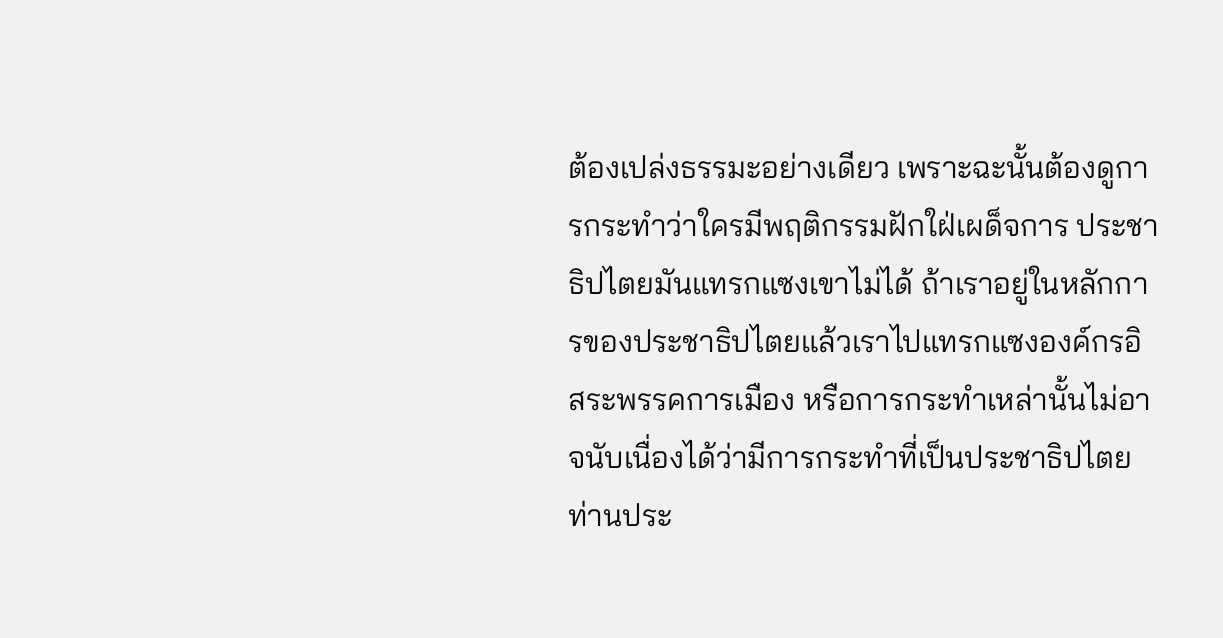ต้องเปล่งธรรมะอย่างเดียว เพราะฉะนั้นต้องดูการกระทําว่าใครมีพฤติกรรมฝักใฝ่เผด็จการ ประชาธิปไตยมันแทรกแซงเขาไม่ได้ ถ้าเราอยู่ในหลักการของประชาธิปไตยแล้วเราไปแทรกแซงองค์กรอิสระพรรคการเมือง หรือการกระทําเหล่านั้นไม่อาจนับเนื่องได้ว่ามีการกระทําที่เป็นประชาธิปไตย ท่านประ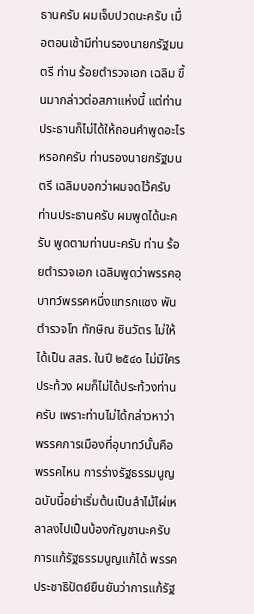ธานครับ ผมเจ็บปวดนะครับ เมื่อตอนเช้ามีท่านรองนายกรัฐมนตรี ท่าน ร้อยตํารวจเอก เฉลิม ขึ้นมากล่าวต่อสภาแห่งนี้ แต่ท่านประธานก็ไม่ได้ให้ถอนคําพูดอะไรหรอกครับ ท่านรองนายกรัฐมนตรี เฉลิมบอกว่าผมจดไว้ครับ ท่านประธานครับ ผมพูดได้นะครับ พูดตามท่านนะครับ ท่าน ร้อยตํารวจเอก เฉลิมพูดว่าพรรคอุบาทว์พรรคหนึ่งแทรกแซง พันตํารวจโท ทักษิณ ชินวัตร ไม่ให้ได้เป็น สสร. ในปี ๒๕๔๐ ไม่มีใครประท้วง ผมก็ไม่ได้ประท้วงท่านครับ เพราะท่านไม่ได้กล่าวหาว่าพรรคการเมืองที่อุบาทว์นั้นคือพรรคไหน การร่างรัฐธรรมนูญฉบับนี้อย่าเริ่มต้นเป็นลําไม้ไผ่เหลาลงไปเป็นบ้องกัญชานะครับ การแก้รัฐธรรมนูญแก้ได้ พรรคประชาธิปัตย์ยืนยันว่าการแก้รัฐ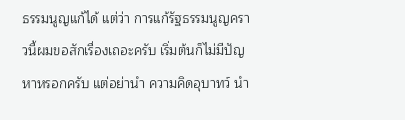ธรรมนูญแก้ได้ แต่ว่า การแก้รัฐธรรมนูญคราวนี้ผมขอสักเรื่องเถอะครับ เริ่มต้นก็ไม่มีปัญหาหรอกครับ แต่อย่านํา ความคิดอุบาทว์ นํา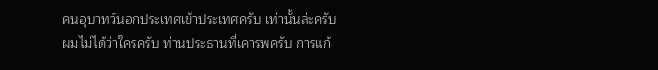คนอุบาทว์นอกประเทศเข้าประเทศครับ เท่านั้นล่ะครับ ผมไม่ได้ว่าใครครับ ท่านประธานที่เคารพครับ การแก้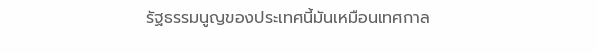รัฐธรรมนูญของประเทศนี้มันเหมือนเทศกาล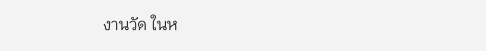งานวัด ในห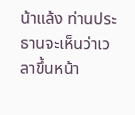น้าแล้ง ท่านประธานจะเห็นว่าเวลาขึ้นหน้า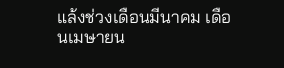แล้งช่วงเดือนมีนาคม เดือนเมษายน